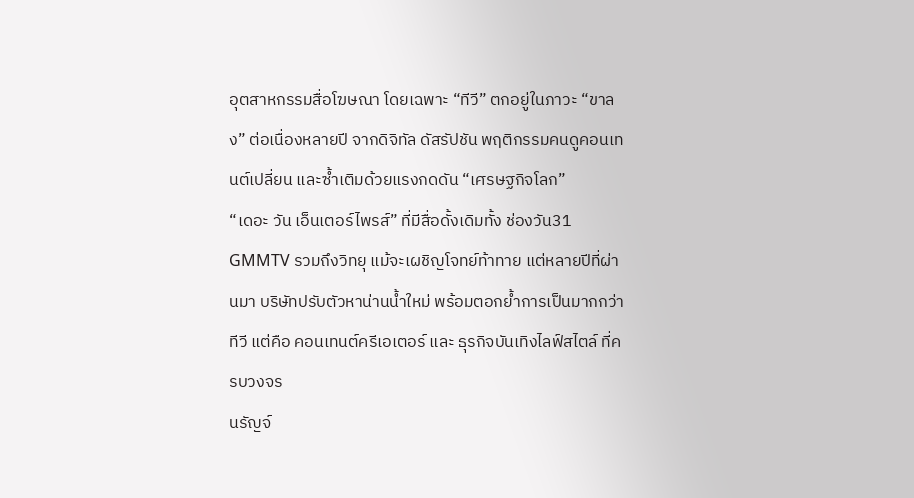อุตสาหกรรมสื่อโฆษณา โดยเฉพาะ “ทีวี” ตกอยู่ในภาวะ “ขาลง” ต่อเนื่องหลายปี จากดิจิทัล ดัสรัปชัน พฤติกรรมคนดูคอนเทนต์เปลี่ยน และซ้ำเติมด้วยแรงกดดัน “เศรษฐกิจโลก”
“เดอะ วัน เอ็นเตอร์ไพรส์” ที่มีสื่อดั้งเดิมทั้ง ช่องวัน31 GMMTV รวมถึงวิทยุ แม้จะเผชิญโจทย์ท้าทาย แต่หลายปีที่ผ่านมา บริษัทปรับตัวหาน่านน้ำใหม่ พร้อมตอกย้ำการเป็นมากกว่าทีวี แต่คือ คอนเทนต์ครีเอเตอร์ และ ธุรกิจบันเทิงไลฟ์สไตล์ ที่ครบวงจร
นรัญจ์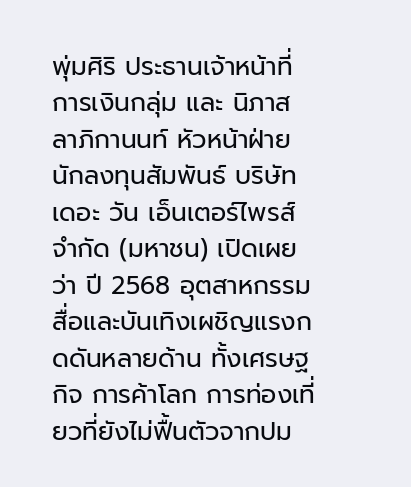พุ่มศิริ ประธานเจ้าหน้าที่การเงินกลุ่ม และ นิภาส ลาภิกานนท์ หัวหน้าฝ่ายนักลงทุนสัมพันธ์ บริษัท เดอะ วัน เอ็นเตอร์ไพรส์ จำกัด (มหาชน) เปิดเผยว่า ปี 2568 อุตสาหกรรมสื่อและบันเทิงเผชิญแรงกดดันหลายด้าน ทั้งเศรษฐกิจ การค้าโลก การท่องเที่ยวที่ยังไม่ฟื้นตัวจากปม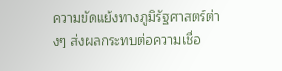ความขัดแย้งทางภูมิรัฐศาสตร์ต่างๆ ส่งผลกระทบต่อความเชื่อ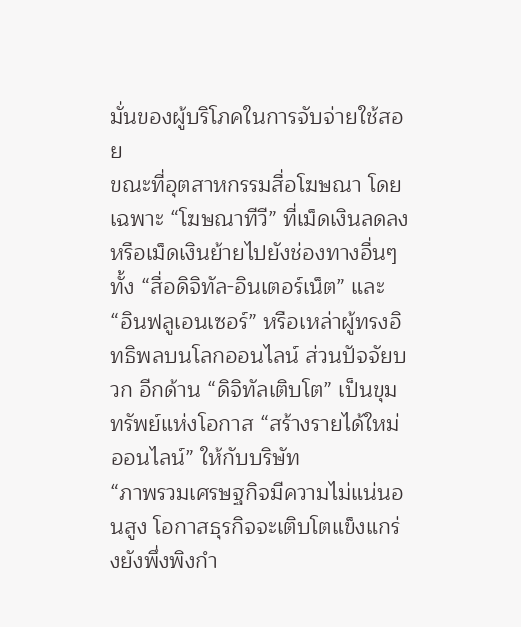มั่นของผู้บริโภคในการจับจ่ายใช้สอย
ขณะที่อุตสาหกรรมสื่อโฆษณา โดยเฉพาะ “โฆษณาทีวี” ที่เม็ดเงินลดลง หรือเม็ดเงินย้ายไปยังช่องทางอื่นๆ ทั้ง “สื่อดิจิทัล-อินเตอร์เน็ต” และ “อินฟลูเอนเซอร์” หรือเหล่าผู้ทรงอิทธิพลบนโลกออนไลน์ ส่วนปัจจัยบวก อีกด้าน “ดิจิทัลเติบโต” เป็นขุมทรัพย์แห่งโอกาส “สร้างรายได้ใหม่ออนไลน์” ให้กับบริษัท
“ภาพรวมเศรษฐกิจมีความไม่แน่นอนสูง โอกาสธุรกิจจะเติบโตแข็งแกร่งยังพึ่งพิงกำ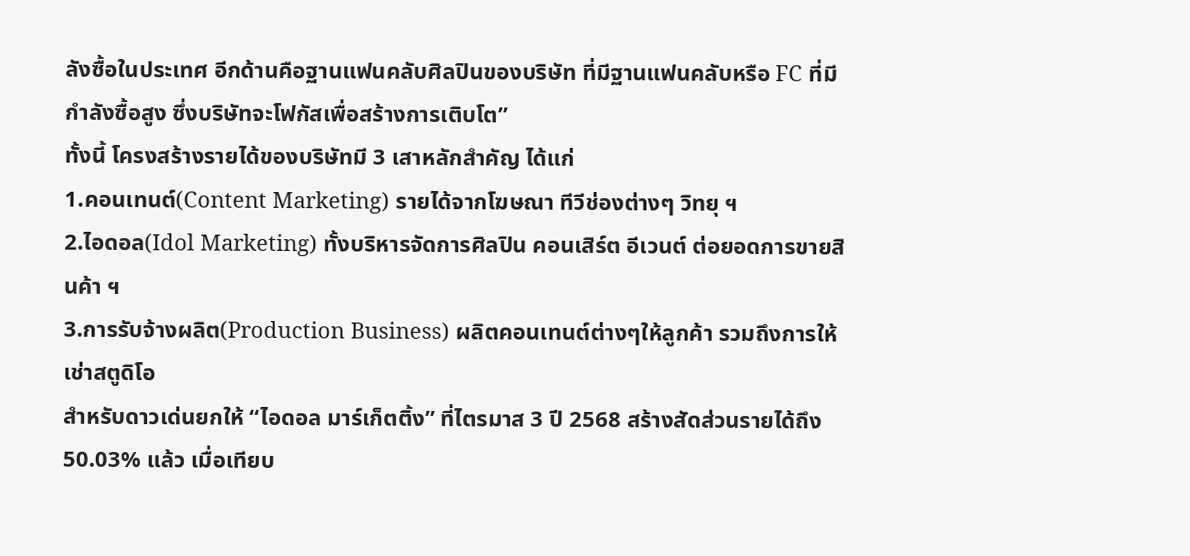ลังซื้อในประเทศ อีกด้านคือฐานแฟนคลับศิลปินของบริษัท ที่มีฐานแฟนคลับหรือ FC ที่มีกำลังซื้อสูง ซึ่งบริษัทจะโฟกัสเพื่อสร้างการเติบโต”
ทั้งนี้ โครงสร้างรายได้ของบริษัทมี 3 เสาหลักสำคัญ ได้แก่
1.คอนเทนต์(Content Marketing) รายได้จากโฆษณา ทีวีช่องต่างๆ วิทยุ ฯ
2.ไอดอล(Idol Marketing) ทั้งบริหารจัดการศิลปิน คอนเสิร์ต อีเวนต์ ต่อยอดการขายสินค้า ฯ
3.การรับจ้างผลิต(Production Business) ผลิตคอนเทนต์ต่างๆให้ลูกค้า รวมถึงการให้เช่าสตูดิโอ
สำหรับดาวเด่นยกให้ “ไอดอล มาร์เก็ตติ้ง” ที่ไตรมาส 3 ปี 2568 สร้างสัดส่วนรายได้ถึง 50.03% แล้ว เมื่อเทียบ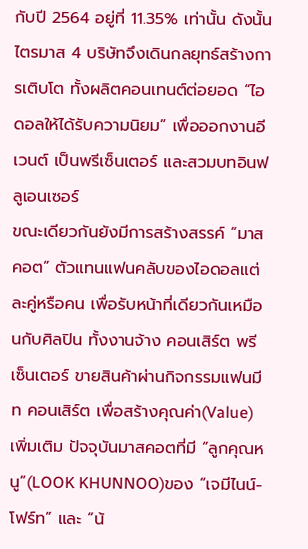กับปี 2564 อยู่ที่ 11.35% เท่านั้น ดังนั้น ไตรมาส 4 บริษัทจึงเดินกลยุทธ์สร้างการเติบโต ทั้งผลิตคอนเทนต์ต่อยอด “ไอดอลให้ได้รับความนิยม” เพื่อออกงานอีเวนต์ เป็นพรีเซ็นเตอร์ และสวมบทอินฟลูเอนเซอร์
ขณะเดียวกันยังมีการสร้างสรรค์ “มาสคอต” ตัวแทนแฟนคลับของไอดอลแต่ละคู่หรือคน เพื่อรับหน้าที่เดียวกันเหมือนกับศิลปิน ทั้งงานจ้าง คอนเสิร์ต พรีเซ็นเตอร์ ขายสินค้าผ่านกิจกรรมแฟนมีท คอนเสิร์ต เพื่อสร้างคุณค่า(Value) เพิ่มเติม ปัจจุบันมาสคอตที่มี “ลูกคุณหนู”(LOOK KHUNNOO)ของ “เจมีไนน์-โฟร์ท” และ “น้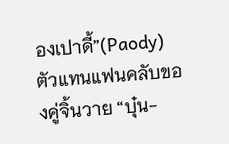องเปาดี้”(Paody) ตัวแทนแฟนคลับของคู่จิ้นวาย “บุ๋น-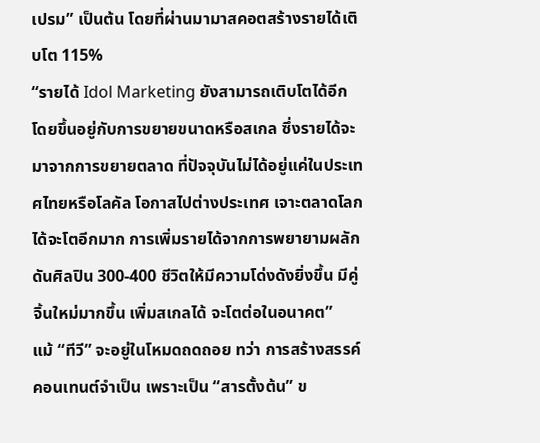เปรม” เป็นต้น โดยที่ผ่านมามาสคอตสร้างรายได้เติบโต 115%
“รายได้ Idol Marketing ยังสามารถเติบโตได้อีก โดยขึ้นอยู่กับการขยายขนาดหรือสเกล ซึ่งรายได้จะมาจากการขยายตลาด ที่ปัจจุบันไม่ได้อยู่แค่ในประเทศไทยหรือโลคัล โอกาสไปต่างประเทศ เจาะตลาดโลกได้จะโตอีกมาก การเพิ่มรายได้จากการพยายามผลักดันศิลปิน 300-400 ชีวิตให้มีความโด่งดังยิ่งขึ้น มีคู่จิ้นใหม่มากขึ้น เพิ่มสเกลได้ จะโตต่อในอนาคต”
แม้ “ทีวี” จะอยู่ในโหมดถดถอย ทว่า การสร้างสรรค์คอนเทนต์จำเป็น เพราะเป็น “สารตั้งต้น” ข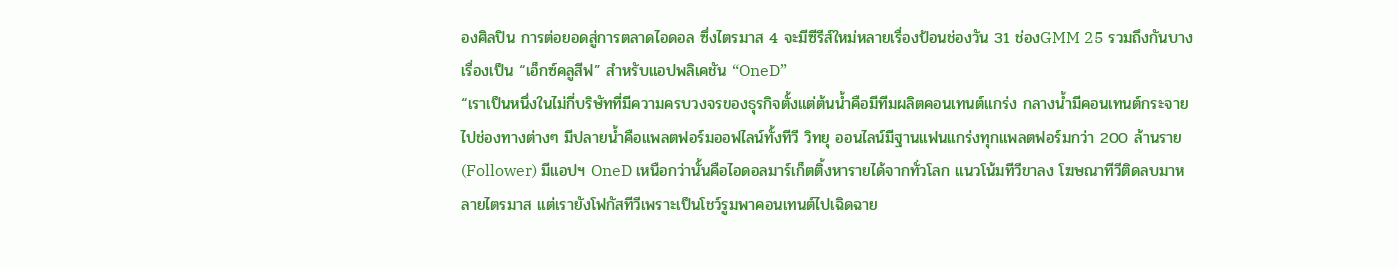องศิลปิน การต่อยอดสู่การตลาดไอดอล ซึ่งไตรมาส 4 จะมีซีรีส์ใหม่หลายเรื่องป้อนช่องวัน 31 ช่องGMM 25 รวมถึงกันบางเรื่องเป็น “เอ็กซ์คลูสีฟ” สำหรับแอปพลิเคชัน “OneD”
“เราเป็นหนึ่งในไม่กี่บริษัทที่มีความครบวงจรของธุรกิจตั้งแต่ต้นน้ำคือมีทีมผลิตคอนเทนต์แกร่ง กลางน้ำมีคอนเทนต์กระจายไปช่องทางต่างๆ มีปลายน้ำคือแพลตฟอร์มออฟไลน์ทั้งทีวี วิทยุ ออนไลน์มีฐานแฟนแกร่งทุกแพลตฟอร์มกว่า 200 ล้านราย(Follower) มีแอปฯ OneD เหนือกว่านั้นคือไอดอลมาร์เก็ตติ้งหารายได้จากทั่วโลก แนวโน้มทีวีขาลง โฆษณาทีวีติดลบมาหลายไตรมาส แต่เรายังโฟกัสทีวีเพราะเป็นโชว์รูมพาคอนเทนต์ไปเฉิดฉาย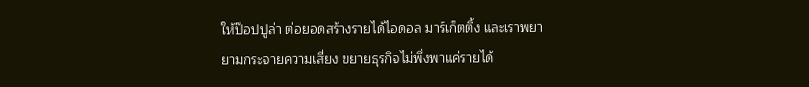ให้ป๊อปปูล่า ต่อยอดสร้างรายได้ไอดอล มาร์เก็ตติ้ง และเราพยายามกระจายความเสี่ยง ขยายธุรกิจไม่พึ่งพาแค่รายได้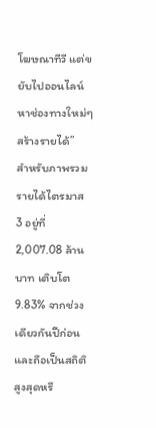โฆษณาทีวี แต่ขยับไปออนไลน์ หาช่องทางใหม่ๆสร้างรายได้”
สำหรับภาพรวมรายได้ไตรมาส 3 อยู่ที่ 2,007.08 ล้านบาท เติบโต 9.83% จากช่วงเดียวกันปีก่อน และถือเป็นสถิติสูงสุดหรื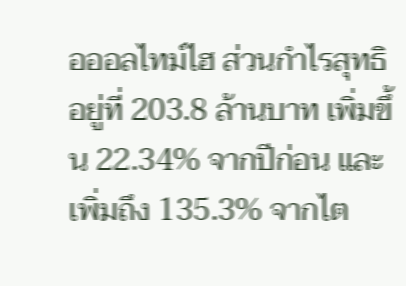อออลไทม์ไฮ ส่วนกำไรสุทธิอยู่ที่ 203.8 ล้านบาท เพิ่มขึ้น 22.34% จากปีก่อน และเพิ่มถึง 135.3% จากไต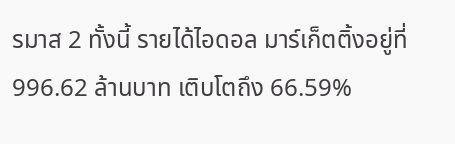รมาส 2 ทั้งนี้ รายได้ไอดอล มาร์เก็ตติ้งอยู่ที่ 996.62 ล้านบาท เติบโตถึง 66.59%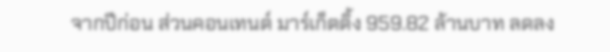จากปีก่อน ส่วนคอนเทนต์ มาร์เก็ตติ้ง 959.82 ล้านบาท ลดลง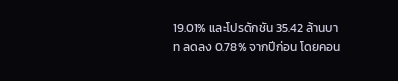19.01% และโปรดักชัน 35.42 ล้านบาท ลดลง 0.78% จากปีก่อน โดยคอน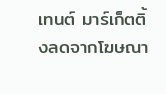เทนต์ มาร์เก็ตติ้งลดจากโฆษณา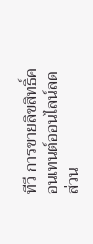ทีวี การขายลิขสิทธิ์คอนเทนต์ออนไลน์ลด ส่วน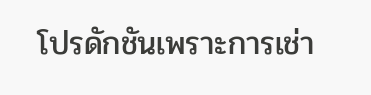โปรดักชันเพราะการเช่า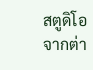สตูดิโอจากต่า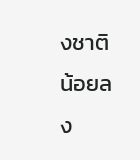งชาติน้อยลง